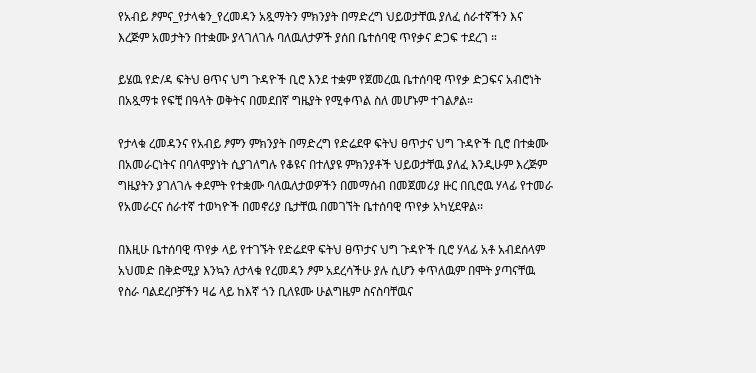የአብይ ፆምና_የታላቁን_የረመዳን አጿማትን ምክንያት በማድረግ ህይወታቸዉ ያለፈ ሰራተኛችን እና እረጅም አመታትን በተቋሙ ያላገለገሉ ባለዉለታዎች ያሰበ ቤተሰባዊ ጥየቃና ድጋፍ ተደረገ ።

ይሄዉ የድ/ዳ ፍትህ ፀጥና ህግ ጉዳዮች ቢሮ እንደ ተቋም የጀመረዉ ቤተሰባዊ ጥየቃ ድጋፍና አብሮነት በአጿማቱ የፍቺ በዓላት ወቅትና በመደበኛ ግዜያት የሚቀጥል ስለ መሆኑም ተገልፆል።

የታላቁ ረመዳንና የአብይ ፆምን ምክንያት በማድረግ የድሬደዋ ፍትህ ፀጥታና ህግ ጉዳዮች ቢሮ በተቋሙ በአመራርነትና በባለሞያነት ሲያገለግሉ የቆዩና በተለያዩ ምክንያቶች ህይወታቸዉ ያለፈ እንዲሁም እረጅም ግዜያትን ያገለገሉ ቀደምት የተቋሙ ባለዉለታወዎችን በመማሰብ በመጀመሪያ ዙር በቢሮዉ ሃላፊ የተመራ የአመራርና ሰራተኛ ተወካዮች በመኖሪያ ቤታቸዉ በመገኘት ቤተሰባዊ ጥየቃ አካሂደዋል፡፡

በእዚሁ ቤተሰባዊ ጥየቃ ላይ የተገኙት የድሬደዋ ፍትህ ፀጥታና ህግ ጉዳዮች ቢሮ ሃላፊ አቶ አብደሰላም አህመድ በቅድሚያ እንኳን ለታላቁ የረመዳን ፆም አደረሳችሁ ያሉ ሲሆን ቀጥለዉም በሞት ያጣናቸዉ የስራ ባልደረቦቻችን ዛሬ ላይ ከእኛ ጎን ቢለዩሙ ሁልግዜም ስናስባቸዉና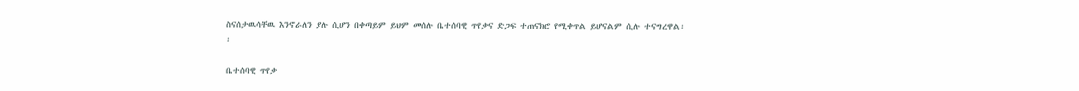ስናሰታዉሳቸዉ እንኖራለን ያሉ ሲሆን በቀጣይም ይህም መሰሉ ቤተሰባዊ ጥየቃና ድጋፍ ተጠናክሮ የሚቀጥል ይሆናልም ሲሉ ተናግረዋል፡፡

ቤተሰባዊ ጥየቃ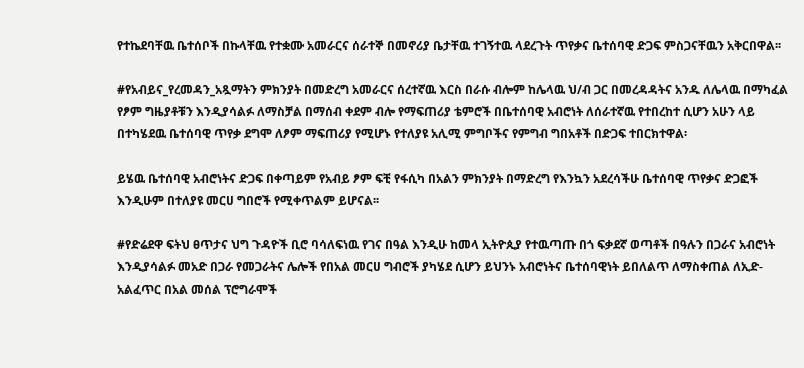የተኬደባቸዉ ቤተሰቦች በኩላቸዉ የተቋሙ አመራርና ሰራተኞ በመኖሪያ ቤታቸዉ ተገኝተዉ ላደረጉት ጥየቃና ቤተሰባዊ ድጋፍ ምስጋናቸዉን አቅርበዋል፡፡

#የአብይና_የረመዳን_አጿማትን ምክንያት በመድረግ አመራርና ሰረተኛዉ እርስ በራሱ ብሎም ከሌላዉ ህ/ብ ጋር በመረዳዳትና አንዱ ለሌላዉ በማካፈል የፆም ግዜያቶቹን እንዲያሳልፉ ለማስቻል በማሰብ ቀደም ብሎ የማፍጠሪያ ቴምሮች በቤተሰባዊ አብሮነት ለሰራተኛዉ የተበረከተ ሲሆን አሁን ላይ በተካሄደዉ ቤተሰባዊ ጥየቃ ደግሞ ለፆም ማፍጠሪያ የሚሆኑ የተለያዩ አሊሚ ምግቦችና የምግብ ግበአቶች በድጋፍ ተበርክተዋል፡

ይሄዉ ቤተሰባዊ አብሮነትና ድጋፍ በቀጣይም የአብይ ፆም ፍቺ የፋሲካ በአልን ምክንያት በማድረግ የእንኳን አደረሳችሁ ቤተሰባዊ ጥየቃና ድጋፎች እንዲሁም በተለያዩ መርሀ ግበሮች የሚቀጥልም ይሆናል፡፡

#የድሬደዋ ፍትህ ፀጥታና ህግ ጉዳዮች ቢሮ ባሳለፍነዉ የገና በዓል እንዲሁ ከመላ ኢትዮጲያ የተዉጣጡ በጎ ፍቃደኛ ወጣቶች በዓሉን በጋራና አብሮነት እንዲያሳልፉ መአድ በጋራ የመጋራትና ሌሎች የበአል መርሀ ግብሮች ያካሄደ ሲሆን ይህንኑ አብሮነትና ቤተሰባዊነት ይበለልጥ ለማስቀጠል ለኢድ-አልፈጥር በአል መሰል ፕሮግራሞች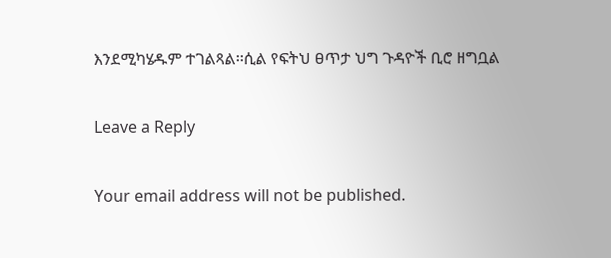እንደሚካሄዱም ተገልጻል፡፡ሲል የፍትህ ፀጥታ ህግ ጉዳዮች ቢሮ ዘግቧል

Leave a Reply

Your email address will not be published.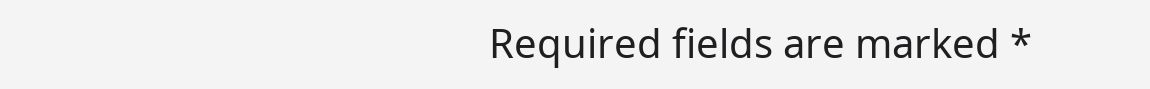Required fields are marked *